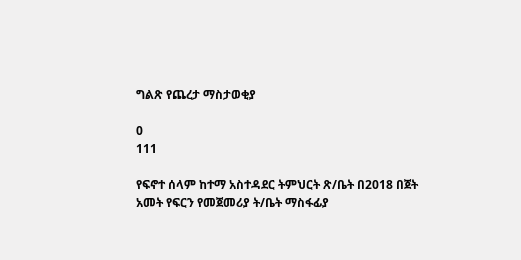ግልጽ የጨረታ ማስታወቂያ

0
111

የፍኖተ ሰላም ከተማ አስተዳደር ትምህርት ጽ/ቤት በ2018 በጀት አመት የፍርን የመጀመሪያ ት/ቤት ማስፋፊያ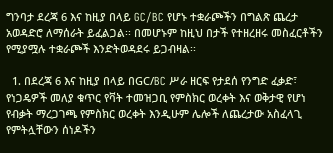ግንባታ ደረጃ 6 እና ከዚያ በላይ GC/BC የሆኑ ተቋራጮችን በግልጽ ጨረታ አወዳድሮ ለማሰራት ይፈልጋል፡፡ በመሆኑም ከዚህ በታች የተዘረዘሩ መስፈርቶችን የሚያሟሉ ተቋራጮች እንድትወዳደሩ ይጋብዛል፡፡

  1. በደረጃ 6 እና ከዚያ በላይ በGC/BC ሥራ ዘርፍ የታደሰ የንግድ ፈቃድ፣ የነጋዴዎች መለያ ቁጥር የቫት ተመዝጋቢ የምስክር ወረቀት እና ወቅታዊ የሆነ የብቃት ማረጋገጫ የምስክር ወረቀት እንዲሁም ሌሎች ለጨረታው አስፈላጊ የምትሏቸውን ሰነዶችን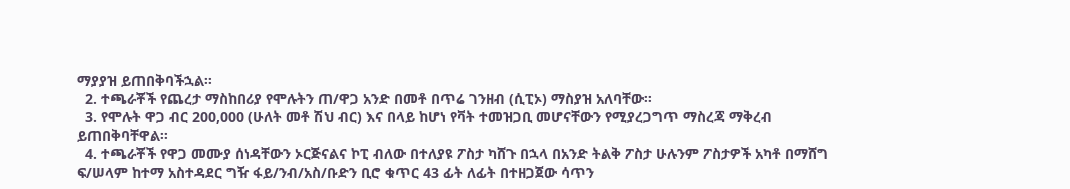ማያያዝ ይጠበቅባችኋል፡፡
  2. ተጫራቾች የጨረታ ማስከበሪያ የሞሉትን ጠ/ዋጋ አንድ በመቶ በጥሬ ገንዘብ (ሲፒኦ) ማስያዝ አለባቸው፡፡
  3. የሞሉት ዋጋ ብር 200,000 (ሁለት መቶ ሽህ ብር) እና በላይ ከሆነ የቫት ተመዝጋቢ መሆናቸውን የሚያረጋግጥ ማስረጃ ማቅረብ ይጠበቅባቸዋል፡፡
  4. ተጫራቾች የዋጋ መሙያ ሰነዳቸውን ኦርጅናልና ኮፒ ብለው በተለያዩ ፖስታ ካሸጉ በኋላ በአንድ ትልቅ ፖስታ ሁሉንም ፖስታዎች አካቶ በማሸግ ፍ/ሠላም ከተማ አስተዳደር ግዥ ፋይ/ንብ/አስ/ቡድን ቢሮ ቁጥር 43 ፊት ለፊት በተዘጋጀው ሳጥን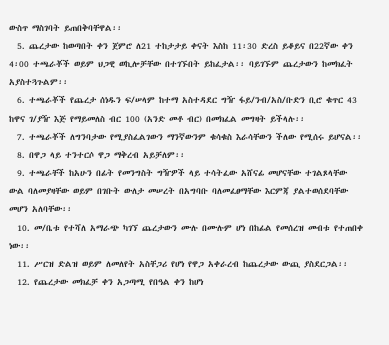ውስጥ ማስገባት ይጠበቅባቸዋል፡፡
  5. ጨረታው ከወጣበት ቀን ጀምሮ ለ21 ተከታታይ ቀናት እስከ 11፡30 ድረስ ይቆይና በ22ኛው ቀን 4፡00 ተጫራቾች ወይም ህጋዊ ወኪሎቻቸው በተገኙበት ይከፈታል፡፡ ባይገኙም ጨረታውን ከመክፈት አያስተጓጉልም፡፡
  6. ተጫራቾች የጨረታ ሰነዱን ፍ/ሠላም ከተማ አስተዳደር ግዥ ፋይ/ንብ/አስ/ቡድን ቢሮ ቁጥር 43 ከዋና ገ/ያዥ እጅ የማይመለስ ብር 100 (አንድ መቶ ብር) በመክፈል መግዛት ይችላሉ፡፡
  7. ተጫራቾች ለግንባታው የሚያስፈልገውን ማንኛውንም ቁሳቁስ እራሳቸውን ችለው የሚሰሩ ይሆናል፡፡
  8. በዋጋ ላይ ተንተርሶ ዋጋ ማቅረብ አይቻለም፡፡
  9. ተጫራቸች ከአሁን በፊት የመንግስት ግዥዎች ላይ ተሳትፈው አሸናፊ መሆናቸው ተገልጾላቸው ውል ባለመያዛቸው ወይም በገቡት ውለታ መሠረት በአግባቡ ባለመፈፀማቸው እርምጃ ያልተወሰደባቸው መሆን አለባቸው፡፡
  10. መ/ቤቱ የተሻለ አማራጭ ካገኘ ጨረታውን ሙሉ በሙሉም ሆነ በከፊል የመሰረዝ መብቱ የተጠበቀ ነው፡፡
  11. ሥርዝ ድልዝ ወይም ለመለየት አስቸጋሪ የሆነ የዋጋ አቀራረብ ከጨረታው ውጪ ያስደርጋል፡፡
  12. የጨረታው መክፈቻ ቀን አጋጣሚ የበዓል ቀን ከሆነ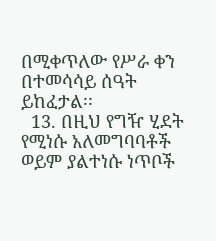በሚቀጥለው የሥራ ቀን በተመሳሳይ ሰዓት ይከፈታል፡፡
  13. በዚህ የግዥ ሂደት የሚነሱ አለመግባባቶች ወይም ያልተነሱ ነጥቦች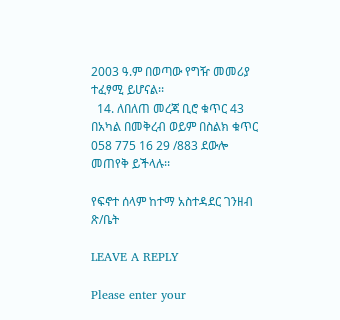2003 ዓ.ም በወጣው የግዥ መመሪያ ተፈፃሚ ይሆናል፡፡
  14. ለበለጠ መረጃ ቢሮ ቁጥር 43 በአካል በመቅረብ ወይም በስልክ ቁጥር 058 775 16 29 /883 ደውሎ መጠየቅ ይችላሉ፡፡

የፍኖተ ሰላም ከተማ አስተዳደር ገንዘብ ጽ/ቤት

LEAVE A REPLY

Please enter your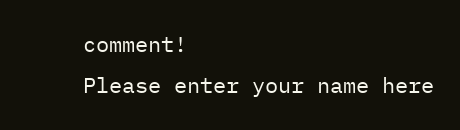comment!
Please enter your name here